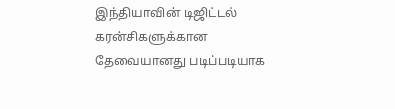இந்தியாவின் டிஜிட்டல் கரன்சிகளுக்கான தேவையானது படிப்படியாக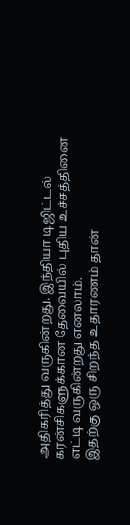அதிகரித்து வருகின்றது. இந்தியா டிஜிட்டல் கரன்சிகளுக்கான தேவையில் புதிய உச்சத்தினை எட்டி வருகின்றது எனலாம்.
இதற்கு ஒரு சிறந்த உதாரணம் தான்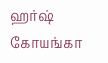ஹர்ஷ் கோயங்கா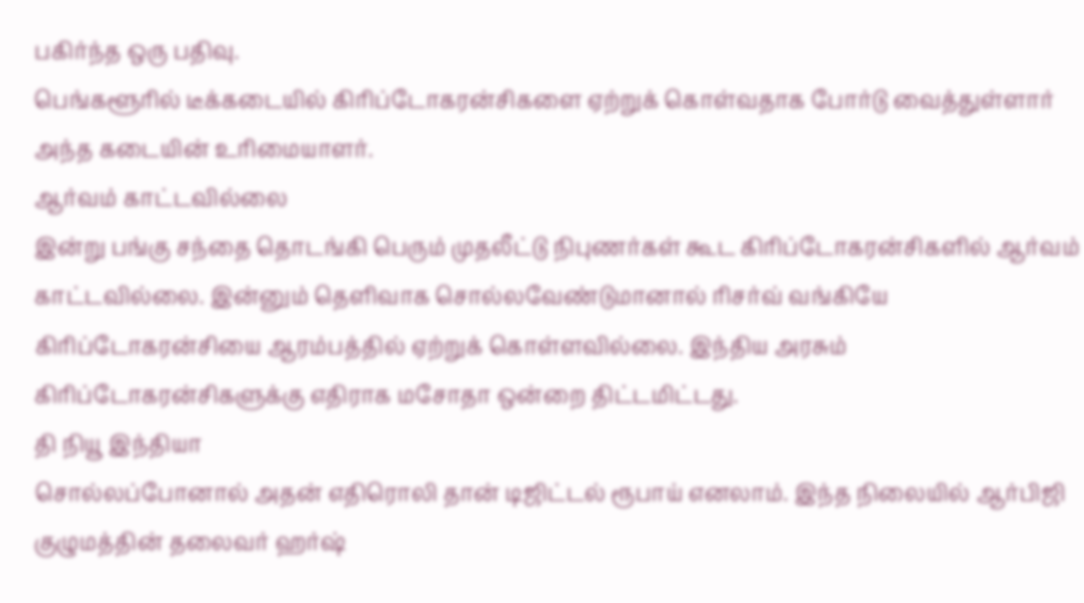பகிர்ந்த ஒரு பதிவு.
பெங்களூரில் டீக்கடையில் கிரிப்டோகரன்சிகளை ஏற்றுக் கொள்வதாக போர்டு வைத்துள்ளார் அந்த கடையின் உரிமையாளர்.
ஆர்வம் காட்டவில்லை
இன்று பங்கு சந்தை தொடங்கி பெரும் முதலீட்டு நிபுணர்கள் கூட கிரிப்டோகரன்சிகளில் ஆர்வம் காட்டவில்லை. இன்னும் தெளிவாக சொல்லவேண்டுமானால் ரிசர்வ் வங்கியே கிரிப்டோகரன்சியை ஆரம்பத்தில் ஏற்றுக் கொள்ளவில்லை. இந்திய அரசும் கிரிப்டோகரன்சிகளுக்கு எதிராக மசோதா ஒன்றை திட்டமிட்டது.
தி நியூ இந்தியா
சொல்லப்போனால் அதன் எதிரொலி தான் டிஜிட்டல் ரூபாய் எனலாம். இந்த நிலையில் ஆர்பிஜி குழுமத்தின் தலைவர் ஹர்ஷ்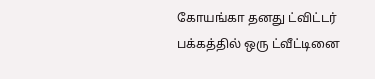கோயங்கா தனது ட்விட்டர் பக்கத்தில் ஒரு ட்வீட்டினை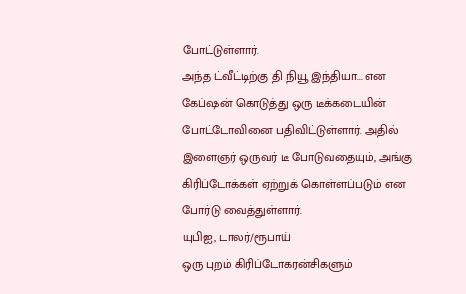போட்டுள்ளார்.
அந்த ட்வீட்டிற்கு தி நியூ இந்தியா... என கேப்ஷன் கொடுத்து ஒரு டீக்கடையின் போட்டோவினை பதிவிட்டுள்ளார். அதில் இளைஞர் ஒருவர் டீ போடுவதையும், அங்கு கிரிப்டோக்கள் ஏற்றுக் கொள்ளப்படும் என போர்டு வைத்துள்ளார்.
யுபிஐ, டாலர்/ரூபாய்
ஒரு புறம் கிரிப்டோகரன்சிகளும்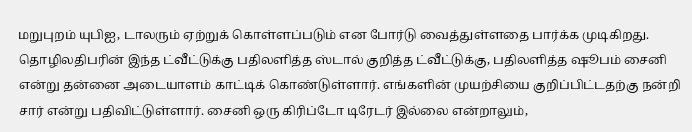மறுபுறம் யுபிஐ, டாலரும் ஏற்றுக் கொள்ளப்படும் என போர்டு வைத்துள்ளதை பார்க்க முடிகிறது.
தொழிலதிபரின் இந்த ட்வீட்டுக்கு பதிலளித்த ஸ்டால் குறித்த ட்வீட்டுக்கு, பதிலளித்த ஷூபம் சைனி என்று தன்னை அடையாளம் காட்டிக் கொண்டுள்ளார். எங்களின் முயற்சியை குறிப்பிட்டதற்கு நன்றி சார் என்று பதிவிட்டுள்ளார். சைனி ஒரு கிரிப்டோ டிரேடர் இல்லை என்றாலும்,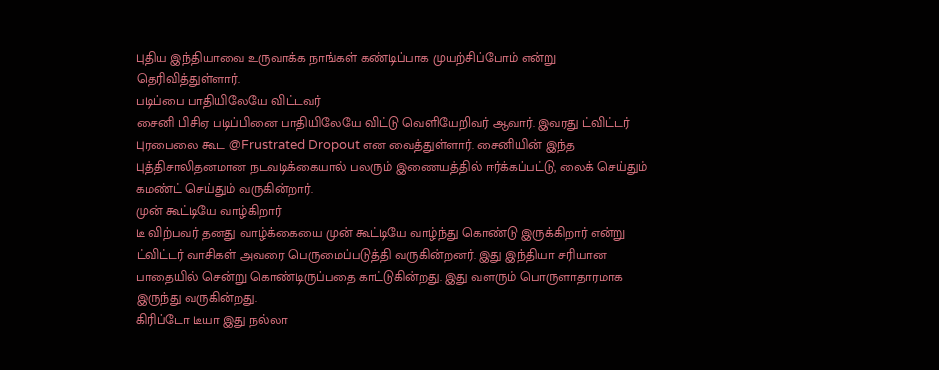புதிய இந்தியாவை உருவாக்க நாங்கள் கண்டிப்பாக முயற்சிப்போம் என்று தெரிவித்துள்ளார்.
படிப்பை பாதியிலேயே விட்டவர்
சைனி பிசிஏ படிப்பினை பாதியிலேயே விட்டு வெளியேறிவர் ஆவார். இவரது ட்விட்டர் புரபைலை கூட @Frustrated Dropout என வைத்துள்ளார். சைனியின் இந்த புத்திசாலிதனமான நடவடிக்கையால் பலரும் இணையத்தில் ஈர்க்கப்பட்டு, லைக் செய்தும் கமண்ட் செய்தும் வருகின்றார்.
முன் கூட்டியே வாழ்கிறார்
டீ விற்பவர் தனது வாழ்க்கையை முன் கூட்டியே வாழ்ந்து கொண்டு இருக்கிறார் என்று ட்விட்டர் வாசிகள் அவரை பெருமைப்படுத்தி வருகின்றனர். இது இந்தியா சரியான பாதையில் சென்று கொண்டிருப்பதை காட்டுகின்றது. இது வளரும் பொருளாதாரமாக இருந்து வருகின்றது.
கிரிப்டோ டீயா இது நல்லா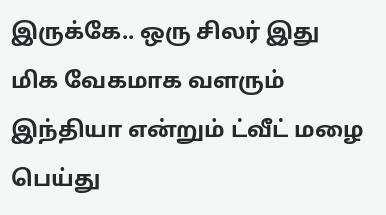இருக்கே.. ஒரு சிலர் இது மிக வேகமாக வளரும் இந்தியா என்றும் ட்வீட் மழை பெய்து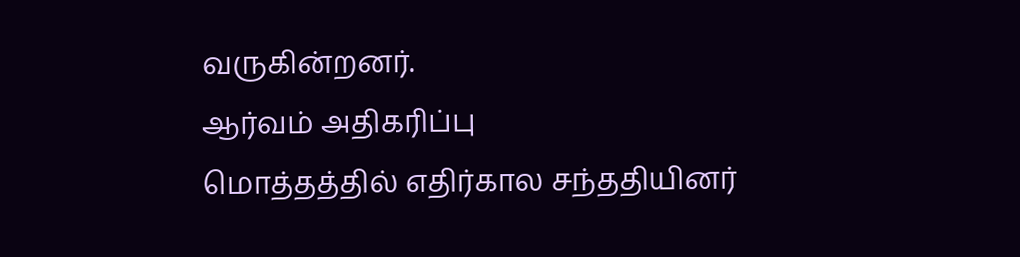வருகின்றனர்.
ஆர்வம் அதிகரிப்பு
மொத்தத்தில் எதிர்கால சந்ததியினர்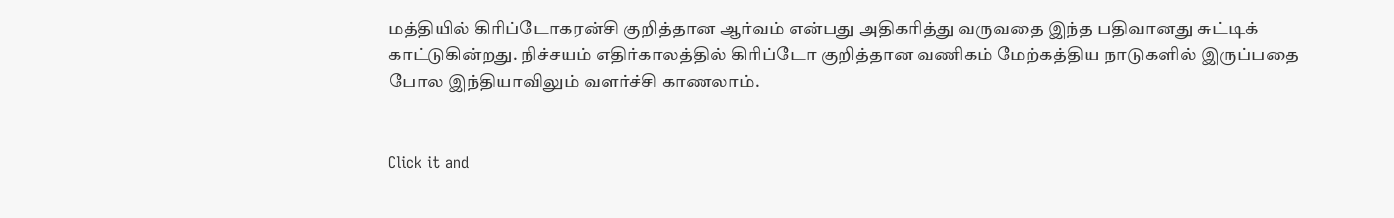மத்தியில் கிரிப்டோகரன்சி குறித்தான ஆர்வம் என்பது அதிகரித்து வருவதை இந்த பதிவானது சுட்டிக் காட்டுகின்றது. நிச்சயம் எதிர்காலத்தில் கிரிப்டோ குறித்தான வணிகம் மேற்கத்திய நாடுகளில் இருப்பதை போல இந்தியாவிலும் வளர்ச்சி காணலாம்.


Click it and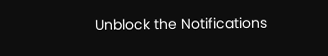Unblock the Notifications